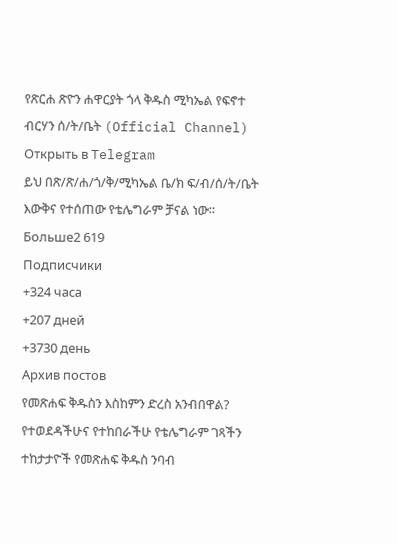የጽርሐ ጽዮን ሐዋርያት ጎላ ቅዱስ ሚካኤል የፍኖተ ብርሃን ሰ/ት/ቤት (Official Channel)
Открыть в Telegram
ይህ በጽ/ጽ/ሐ/ጎ/ቅ/ሚካኤል ቤ/ክ ፍ/ብ/ሰ/ት/ቤት እውቅና የተሰጠው የቴሌግራም ቻናል ነው።
Больше2 619
Подписчики
+324 часа
+207 дней
+3730 день
Архив постов
የመጽሐፍ ቅዱስን እስከምን ድረስ አንብበዋል?
የተወደዳችሁና የተከበራችሁ የቴሌግራም ገጻችን ተከታታዮች የመጽሐፍ ቅዱስ ንባብ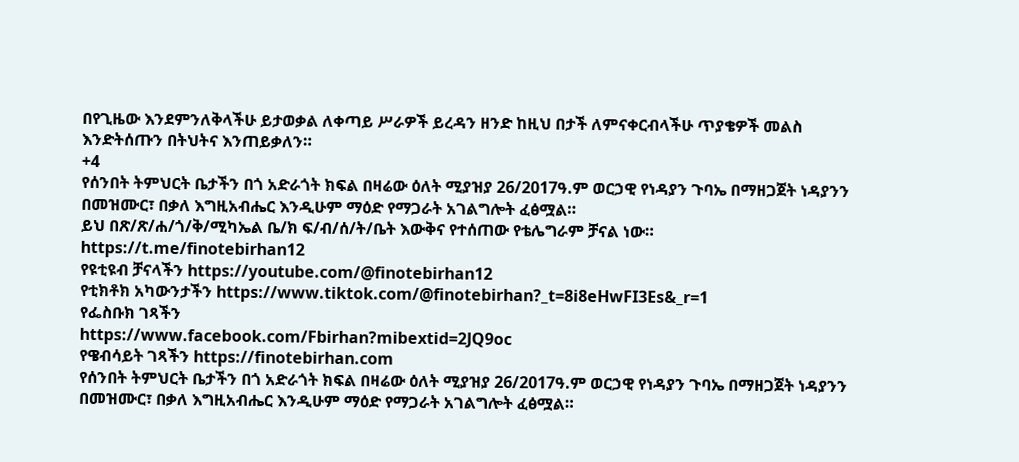በየጊዜው እንደምንለቅላችሁ ይታወቃል ለቀጣይ ሥራዎች ይረዳን ዘንድ ከዚህ በታች ለምናቀርብላችሁ ጥያቄዎች መልስ እንድትሰጡን በትህትና እንጠይቃለን።
+4
የሰንበት ትምህርት ቤታችን በጎ አድራጎት ክፍል በዛሬው ዕለት ሚያዝያ 26/2017ዓ.ም ወርኃዊ የነዳያን ጉባኤ በማዘጋጀት ነዳያንን በመዝሙር፣ በቃለ እግዚአብሔር እንዲሁም ማዕድ የማጋራት አገልግሎት ፈፅሟል።
ይህ በጽ/ጽ/ሐ/ጎ/ቅ/ሚካኤል ቤ/ክ ፍ/ብ/ሰ/ት/ቤት እውቅና የተሰጠው የቴሌግራም ቻናል ነው።
https://t.me/finotebirhan12
የዩቲዩብ ቻናላችን https://youtube.com/@finotebirhan12
የቲክቶክ አካውንታችን https://www.tiktok.com/@finotebirhan?_t=8i8eHwFI3Es&_r=1
የፌስቡክ ገጻችን
https://www.facebook.com/Fbirhan?mibextid=2JQ9oc
የዌብሳይት ገጻችን https://finotebirhan.com
የሰንበት ትምህርት ቤታችን በጎ አድራጎት ክፍል በዛሬው ዕለት ሚያዝያ 26/2017ዓ.ም ወርኃዊ የነዳያን ጉባኤ በማዘጋጀት ነዳያንን በመዝሙር፣ በቃለ እግዚአብሔር እንዲሁም ማዕድ የማጋራት አገልግሎት ፈፅሟል።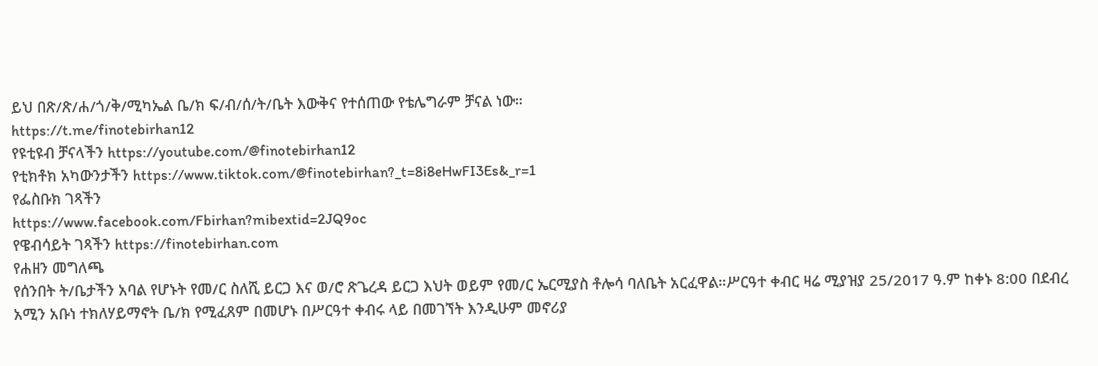ይህ በጽ/ጽ/ሐ/ጎ/ቅ/ሚካኤል ቤ/ክ ፍ/ብ/ሰ/ት/ቤት እውቅና የተሰጠው የቴሌግራም ቻናል ነው።
https://t.me/finotebirhan12
የዩቲዩብ ቻናላችን https://youtube.com/@finotebirhan12
የቲክቶክ አካውንታችን https://www.tiktok.com/@finotebirhan?_t=8i8eHwFI3Es&_r=1
የፌስቡክ ገጻችን
https://www.facebook.com/Fbirhan?mibextid=2JQ9oc
የዌብሳይት ገጻችን https://finotebirhan.com
የሐዘን መግለጫ
የሰንበት ት/ቤታችን አባል የሆኑት የመ/ር ስለሺ ይርጋ እና ወ/ሮ ጽጌረዳ ይርጋ እህት ወይም የመ/ር ኤርሚያስ ቶሎሳ ባለቤት አርፈዋል።ሥርዓተ ቀብር ዛሬ ሚያዝያ 25/2017 ዓ.ም ከቀኑ 8:00 በደብረ አሚን አቡነ ተክለሃይማኖት ቤ/ክ የሚፈጸም በመሆኑ በሥርዓተ ቀብሩ ላይ በመገኘት እንዲሁም መኖሪያ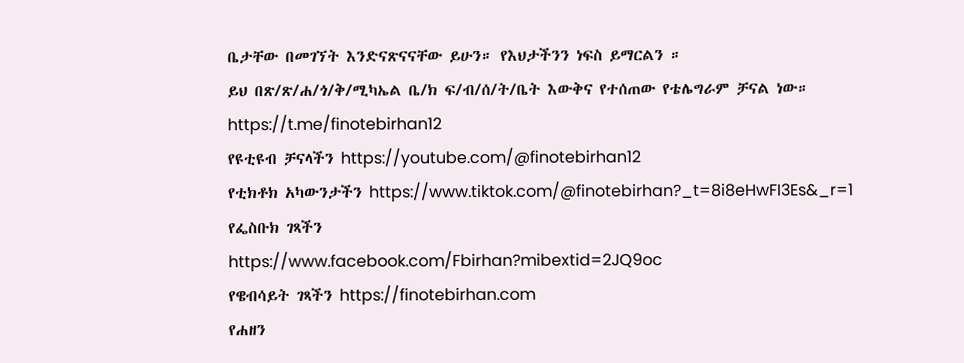ቤታቸው በመገኘት እንድናጽናናቸው ይሁን። የእህታችንን ነፍስ ይማርልን ።
ይህ በጽ/ጽ/ሐ/ጎ/ቅ/ሚካኤል ቤ/ክ ፍ/ብ/ሰ/ት/ቤት እውቅና የተሰጠው የቴሌግራም ቻናል ነው።
https://t.me/finotebirhan12
የዩቲዩብ ቻናላችን https://youtube.com/@finotebirhan12
የቲክቶክ አካውንታችን https://www.tiktok.com/@finotebirhan?_t=8i8eHwFI3Es&_r=1
የፌስቡክ ገጻችን
https://www.facebook.com/Fbirhan?mibextid=2JQ9oc
የዌብሳይት ገጻችን https://finotebirhan.com
የሐዘን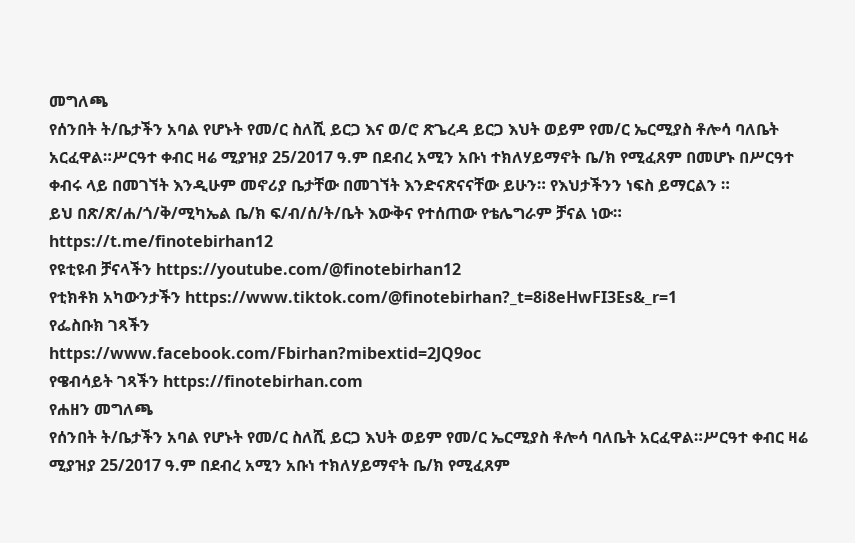መግለጫ
የሰንበት ት/ቤታችን አባል የሆኑት የመ/ር ስለሺ ይርጋ እና ወ/ሮ ጽጌረዳ ይርጋ እህት ወይም የመ/ር ኤርሚያስ ቶሎሳ ባለቤት አርፈዋል።ሥርዓተ ቀብር ዛሬ ሚያዝያ 25/2017 ዓ.ም በደብረ አሚን አቡነ ተክለሃይማኖት ቤ/ክ የሚፈጸም በመሆኑ በሥርዓተ ቀብሩ ላይ በመገኘት እንዲሁም መኖሪያ ቤታቸው በመገኘት እንድናጽናናቸው ይሁን። የእህታችንን ነፍስ ይማርልን ።
ይህ በጽ/ጽ/ሐ/ጎ/ቅ/ሚካኤል ቤ/ክ ፍ/ብ/ሰ/ት/ቤት እውቅና የተሰጠው የቴሌግራም ቻናል ነው።
https://t.me/finotebirhan12
የዩቲዩብ ቻናላችን https://youtube.com/@finotebirhan12
የቲክቶክ አካውንታችን https://www.tiktok.com/@finotebirhan?_t=8i8eHwFI3Es&_r=1
የፌስቡክ ገጻችን
https://www.facebook.com/Fbirhan?mibextid=2JQ9oc
የዌብሳይት ገጻችን https://finotebirhan.com
የሐዘን መግለጫ
የሰንበት ት/ቤታችን አባል የሆኑት የመ/ር ስለሺ ይርጋ እህት ወይም የመ/ር ኤርሚያስ ቶሎሳ ባለቤት አርፈዋል።ሥርዓተ ቀብር ዛሬ ሚያዝያ 25/2017 ዓ.ም በደብረ አሚን አቡነ ተክለሃይማኖት ቤ/ክ የሚፈጸም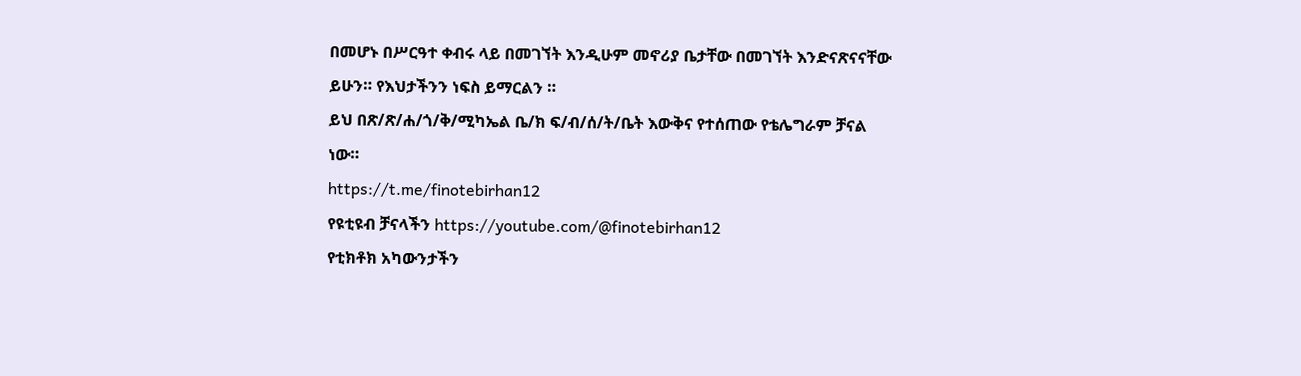በመሆኑ በሥርዓተ ቀብሩ ላይ በመገኘት እንዲሁም መኖሪያ ቤታቸው በመገኘት እንድናጽናናቸው ይሁን። የእህታችንን ነፍስ ይማርልን ።
ይህ በጽ/ጽ/ሐ/ጎ/ቅ/ሚካኤል ቤ/ክ ፍ/ብ/ሰ/ት/ቤት እውቅና የተሰጠው የቴሌግራም ቻናል ነው።
https://t.me/finotebirhan12
የዩቲዩብ ቻናላችን https://youtube.com/@finotebirhan12
የቲክቶክ አካውንታችን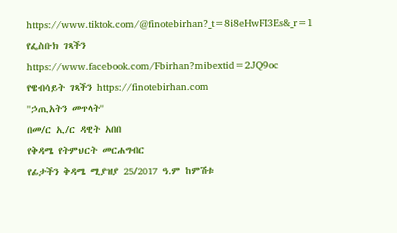https://www.tiktok.com/@finotebirhan?_t=8i8eHwFI3Es&_r=1
የፌስቡክ ገጻችን
https://www.facebook.com/Fbirhan?mibextid=2JQ9oc
የዌብሳይት ገጻችን https://finotebirhan.com
''ኃጢአትን መጥላት''
በመ/ር ኢ/ር ዳዊት አበበ
የቅዳሜ የትምህርት መርሐግብር
የፊታችን ቅዳሜ ሚያዝያ 25/2017 ዓ.ም ከምሽቱ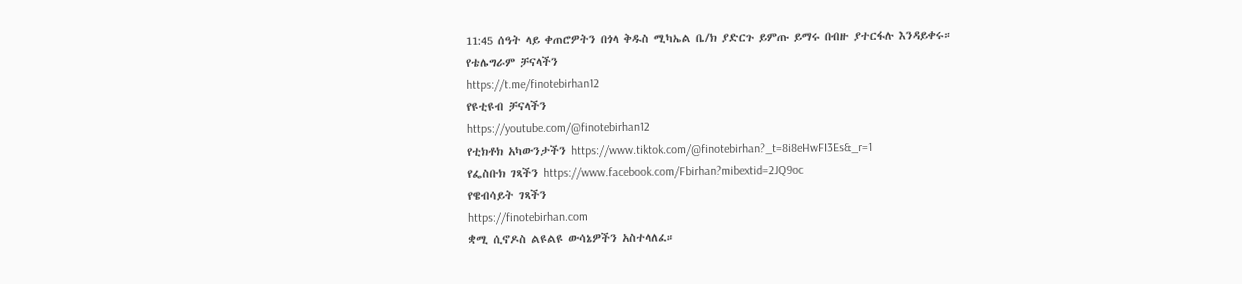11:45 ሰዓት ላይ ቀጠሮዎትን በጎላ ቅዱስ ሚካኤል ቤ/ክ ያድርጉ ይምጡ ይማሩ በብዙ ያተርፋሉ እንዳይቀሩ።
የቴሌግራም ቻናላችን
https://t.me/finotebirhan12
የዩቲዩብ ቻናላችን
https://youtube.com/@finotebirhan12
የቲክቶክ አካውንታችን https://www.tiktok.com/@finotebirhan?_t=8i8eHwFI3Es&_r=1
የፌስቡክ ገጻችን https://www.facebook.com/Fbirhan?mibextid=2JQ9oc
የዌብሳይት ገጻችን
https://finotebirhan.com
ቋሚ ሲኖዶስ ልዩልዩ ውሳኔዎችን አስተላለፈ።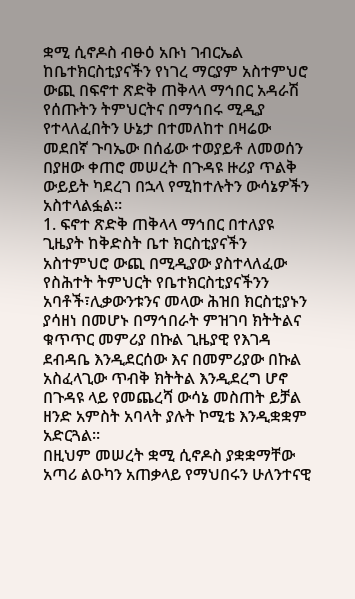ቋሚ ሲኖዶስ ብፁዕ አቡነ ገብርኤል ከቤተክርስቲያናችን የነገረ ማርያም አስተምህሮ ውጪ በፍኖተ ጽድቅ ጠቅላላ ማኅበር አዳራሽ የሰጡትን ትምህርትና በማኅበሩ ሚዲያ የተላለፈበትን ሁኔታ በተመለከተ በዛሬው መደበኛ ጉባኤው በሰፊው ተወያይቶ ለመወሰን በያዘው ቀጠሮ መሠረት በጉዳዩ ዙሪያ ጥልቅ ውይይት ካደረገ በኋላ የሚከተሉትን ውሳኔዎችን አስተላልፏል።
1. ፍኖተ ጽድቅ ጠቅላላ ማኅበር በተለያዩ ጊዜያት ከቅድስት ቤተ ክርስቲያናችን አስተምህሮ ውጪ በሚዲያው ያስተላለፈው የስሕተት ትምህርት የቤተክርስቲያናችንን አባቶች፣ሊቃውንቱንና መላው ሕዝበ ክርስቲያኑን ያሳዘነ በመሆኑ በማኅበራት ምዝገባ ክትትልና ቁጥጥር መምሪያ በኩል ጊዜያዊ የእገዳ ደብዳቤ እንዲደርሰው እና በመምሪያው በኩል አስፈላጊው ጥብቅ ክትትል እንዲደረግ ሆኖ በጉዳዩ ላይ የመጨረሻ ውሳኔ መስጠት ይቻል ዘንድ አምስት አባላት ያሉት ኮሚቴ እንዲቋቋም አድርጓል።
በዚህም መሠረት ቋሚ ሲኖዶስ ያቋቋማቸው አጣሪ ልዑካን አጠቃላይ የማህበሩን ሁለንተናዊ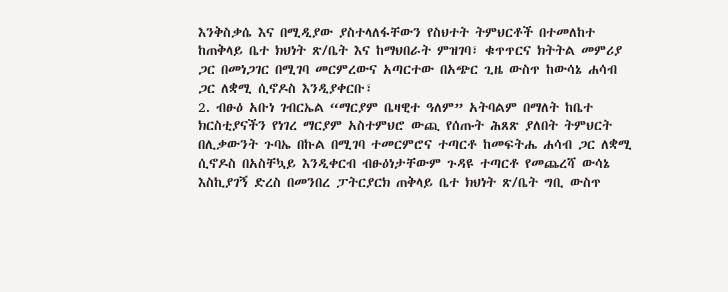እንቅስቃሴ እና በሚዲያው ያስተላለፋቸውን የስህተት ትምህርቶች በተመለከተ ከጠቅላይ ቤተ ክህነት ጽ/ቤት እና ከማህበራት ምዝገባ፣ ቁጥጥርና ክትትል መምሪያ ጋር በመነጋገር በሚገባ መርምረውና አጣርተው በአጭር ጊዜ ውስጥ ከውሳኔ ሐሳብ ጋር ለቋሚ ሲኖዶስ እንዲያቀርቡ፣
2. ብፁዕ አቡነ ገብርኤል “ማርያም ቤዛዊተ ዓለም” አትባልም በማለት ከቤተ ክርስቲያናችን የነገረ ማርያም አስተምህሮ ውጪ የሰጡት ሕጸጽ ያለበት ትምህርት በሊቃውንት ጉባኤ በኩል በሚገባ ተመርምሮና ተጣርቶ ከመፍትሔ ሐሳብ ጋር ለቋሚ ሲኖዶስ በአስቸኳይ እንዲቀርብ ብፁዕነታቸውም ጉዳዩ ተጣርቶ የመጨረሻ ውሳኔ እስኪያገኝ ድረስ በመንበረ ፓትርያርክ ጠቅላይ ቤተ ክህነት ጽ/ቤት ግቢ ውስጥ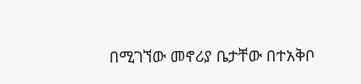በሚገኘው መኖሪያ ቤታቸው በተአቅቦ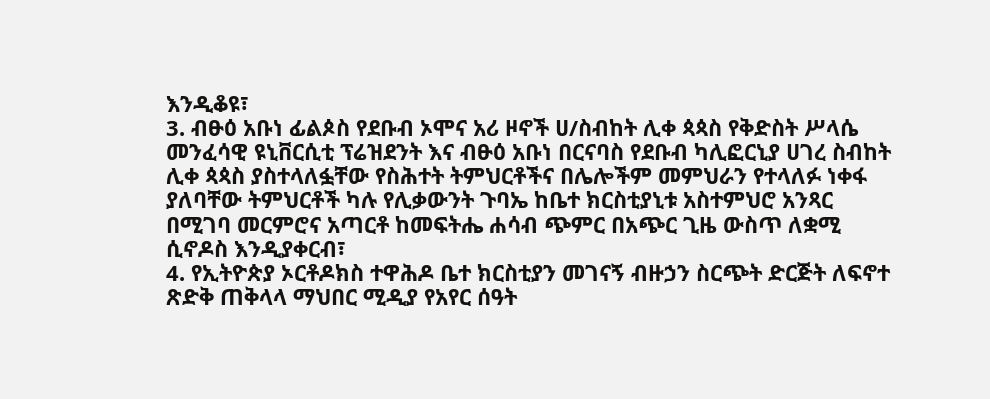እንዲቆዩ፣
3. ብፁዕ አቡነ ፊልጶስ የደቡብ ኦሞና አሪ ዞኖች ሀ/ስብከት ሊቀ ጳጳስ የቅድስት ሥላሴ መንፈሳዊ ዩኒቨርሲቲ ፕሬዝደንት እና ብፁዕ አቡነ በርናባስ የደቡብ ካሊፎርኒያ ሀገረ ስብከት ሊቀ ጳጳስ ያስተላለፏቸው የስሕተት ትምህርቶችና በሌሎችም መምህራን የተላለፉ ነቀፋ ያለባቸው ትምህርቶች ካሉ የሊቃውንት ጉባኤ ከቤተ ክርስቲያኒቱ አስተምህሮ አንጻር በሚገባ መርምሮና አጣርቶ ከመፍትሔ ሐሳብ ጭምር በአጭር ጊዜ ውስጥ ለቋሚ ሲኖዶስ እንዲያቀርብ፣
4. የኢትዮጵያ ኦርቶዶክስ ተዋሕዶ ቤተ ክርስቲያን መገናኝ ብዙኃን ስርጭት ድርጅት ለፍኖተ ጽድቅ ጠቅላላ ማህበር ሚዲያ የአየር ሰዓት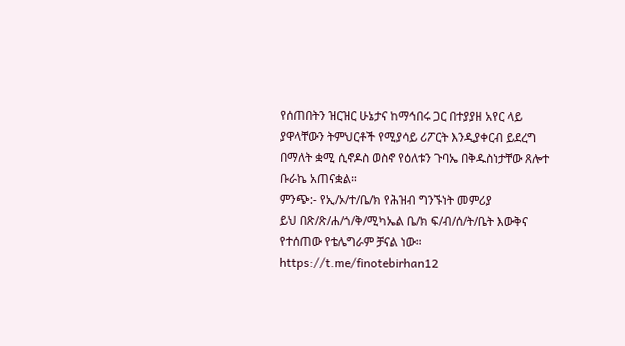የሰጠበትን ዝርዝር ሁኔታና ከማኅበሩ ጋር በተያያዘ አየር ላይ ያዋላቸውን ትምህርቶች የሚያሳይ ሪፖርት እንዲያቀርብ ይደረግ በማለት ቋሚ ሲኖዶስ ወስኖ የዕለቱን ጉባኤ በቅዱስነታቸው ጸሎተ ቡራኬ አጠናቋል።
ምንጭ:- የኢ/ኦ/ተ/ቤ/ክ የሕዝብ ግንኙነት መምሪያ
ይህ በጽ/ጽ/ሐ/ጎ/ቅ/ሚካኤል ቤ/ክ ፍ/ብ/ሰ/ት/ቤት እውቅና የተሰጠው የቴሌግራም ቻናል ነው።
https://t.me/finotebirhan12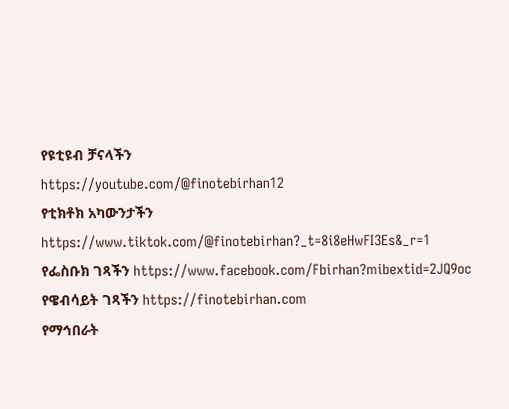የዩቲዩብ ቻናላችን
https://youtube.com/@finotebirhan12
የቲክቶክ አካውንታችን https://www.tiktok.com/@finotebirhan?_t=8i8eHwFI3Es&_r=1
የፌስቡክ ገጻችን https://www.facebook.com/Fbirhan?mibextid=2JQ9oc
የዌብሳይት ገጻችን https://finotebirhan.com
የማኅበራት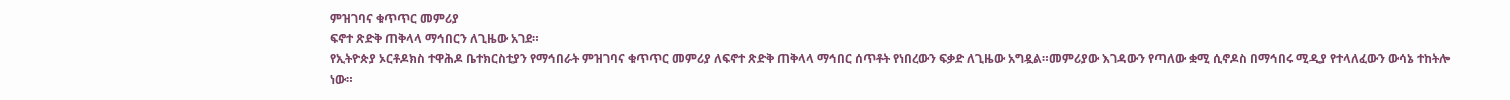ምዝገባና ቁጥጥር መምሪያ
ፍኖተ ጽድቅ ጠቅላላ ማኅበርን ለጊዜው አገደ።
የኢትዮጵያ ኦርቶዶክስ ተዋሕዶ ቤተክርስቲያን የማኅበራት ምዝገባና ቁጥጥር መምሪያ ለፍኖተ ጽድቅ ጠቅላላ ማኅበር ሰጥቶት የነበረውን ፍቃድ ለጊዜው አግዷል።መምሪያው እገዳውን የጣለው ቋሚ ሲኖዶስ በማኅበሩ ሚዲያ የተላለፈውን ውሳኔ ተከትሎ ነው።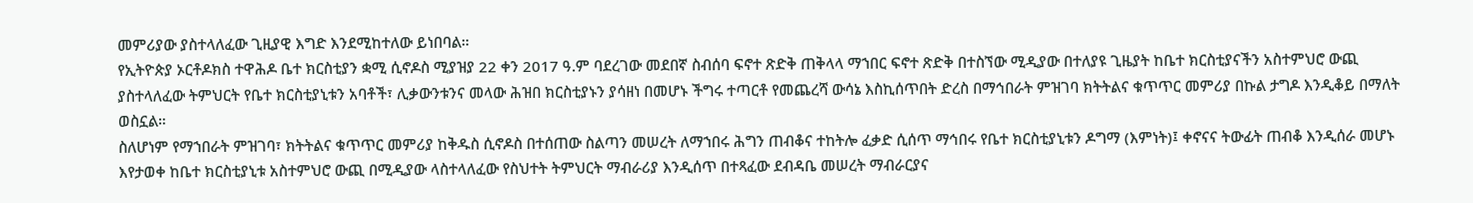መምሪያው ያስተላለፈው ጊዚያዊ እግድ እንደሚከተለው ይነበባል።
የኢትዮጵያ ኦርቶዶክስ ተዋሕዶ ቤተ ክርስቲያን ቋሚ ሲኖዶስ ሚያዝያ 22 ቀን 2017 ዓ.ም ባደረገው መደበኛ ስብሰባ ፍኖተ ጽድቅ ጠቅላላ ማኀበር ፍኖተ ጽድቅ በተስኘው ሚዲያው በተለያዩ ጊዜያት ከቤተ ክርስቲያናችን አስተምህሮ ውጪ ያስተላለፈው ትምህርት የቤተ ክርስቲያኒቱን አባቶች፣ ሊቃውንቱንና መላው ሕዝበ ክርስቲያኑን ያሳዘነ በመሆኑ ችግሩ ተጣርቶ የመጨረሻ ውሳኔ እስኪሰጥበት ድረስ በማኅበራት ምዝገባ ክትትልና ቁጥጥር መምሪያ በኩል ታግዶ እንዲቆይ በማለት ወስኗል።
ስለሆነም የማኀበራት ምዝገባ፣ ክትትልና ቁጥጥር መምሪያ ከቅዱስ ሲኖዶስ በተሰጠው ስልጣን መሠረት ለማኀበሩ ሕግን ጠብቆና ተከትሎ ፈቃድ ሲሰጥ ማኅበሩ የቤተ ክርስቲያኒቱን ዶግማ (እምነት)፤ ቀኖናና ትውፊት ጠብቆ እንዲሰራ መሆኑ እየታወቀ ከቤተ ክርስቲያኒቱ አስተምህሮ ውጪ በሚዲያው ላስተላለፈው የስህተት ትምህርት ማብራሪያ እንዲሰጥ በተጻፈው ደብዳቤ መሠረት ማብራርያና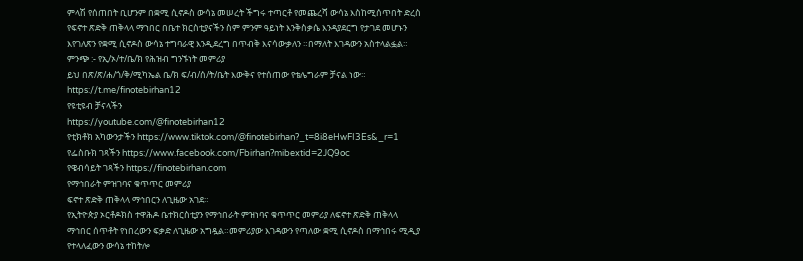ምላሽ የሰጠበት ቢሆንም በቋሚ ሲኖዶስ ውሳኔ መሠረት ችግሩ ተጣርቶ የመጨረሻ ውሳኔ እስከሚሰጥበት ድረስ የፍኖተ ጽድቅ ጠቅላላ ማኀበር በቤተ ክርስቲያናችን ስም ምንም ዓይነት እንቅስቃሴ እንዳያደርግ የታገደ መሆኑን እየገለጽን የቋሚ ሲኖዶስ ውሳኔ ተግባራዊ እንዲደረግ በጥብቅ እናሳውቃለን ።በማለት እገዳውን አስተላልፏል።
ምንጭ :- የኢ/ኦ/ተ/ቤ/ክ የሕዝብ ግንኙነት መምሪያ
ይህ በጽ/ጽ/ሐ/ጎ/ቅ/ሚካኤል ቤ/ክ ፍ/ብ/ሰ/ት/ቤት እውቅና የተሰጠው የቴሌግራም ቻናል ነው።
https://t.me/finotebirhan12
የዩቲዩብ ቻናላችን
https://youtube.com/@finotebirhan12
የቲክቶክ አካውንታችን https://www.tiktok.com/@finotebirhan?_t=8i8eHwFI3Es&_r=1
የፌስቡክ ገጻችን https://www.facebook.com/Fbirhan?mibextid=2JQ9oc
የዌብሳይት ገጻችን https://finotebirhan.com
የማኅበራት ምዝገባና ቁጥጥር መምሪያ
ፍኖተ ጽድቅ ጠቅላላ ማኅበርን ለጊዜው አገደ።
የኢትዮጵያ ኦርቶዶክስ ተዋሕዶ ቤተክርስቲያን የማኅበራት ምዝነባና ቁጥጥር መምሪያ ለፍኖተ ጽድቅ ጠቅላላ ማኅበር ሰጥቶት የነበረውን ፍቃድ ለጊዜው አግዷል።መምሪያው እገዳውን የጣለው ቋሚ ሲኖዶስ በማኅበሩ ሚዲያ የተላለፈውን ውሳኔ ተከትሎ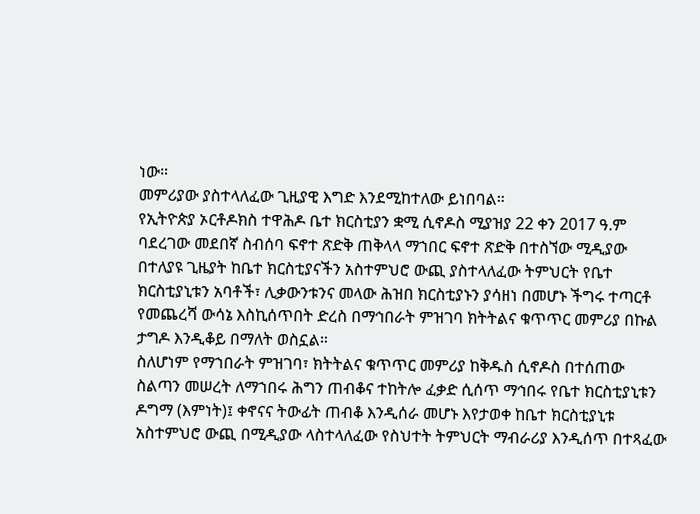ነው።
መምሪያው ያስተላለፈው ጊዚያዊ እግድ እንደሚከተለው ይነበባል።
የኢትዮጵያ ኦርቶዶክስ ተዋሕዶ ቤተ ክርስቲያን ቋሚ ሲኖዶስ ሚያዝያ 22 ቀን 2017 ዓ.ም ባደረገው መደበኛ ስብሰባ ፍኖተ ጽድቅ ጠቅላላ ማኀበር ፍኖተ ጽድቅ በተስኘው ሚዲያው በተለያዩ ጊዜያት ከቤተ ክርስቲያናችን አስተምህሮ ውጪ ያስተላለፈው ትምህርት የቤተ ክርስቲያኒቱን አባቶች፣ ሊቃውንቱንና መላው ሕዝበ ክርስቲያኑን ያሳዘነ በመሆኑ ችግሩ ተጣርቶ የመጨረሻ ውሳኔ እስኪሰጥበት ድረስ በማኅበራት ምዝገባ ክትትልና ቁጥጥር መምሪያ በኩል ታግዶ እንዲቆይ በማለት ወስኗል።
ስለሆነም የማኀበራት ምዝገባ፣ ክትትልና ቁጥጥር መምሪያ ከቅዱስ ሲኖዶስ በተሰጠው ስልጣን መሠረት ለማኀበሩ ሕግን ጠብቆና ተከትሎ ፈቃድ ሲሰጥ ማኅበሩ የቤተ ክርስቲያኒቱን ዶግማ (እምነት)፤ ቀኖናና ትውፊት ጠብቆ እንዲሰራ መሆኑ እየታወቀ ከቤተ ክርስቲያኒቱ አስተምህሮ ውጪ በሚዲያው ላስተላለፈው የስህተት ትምህርት ማብራሪያ እንዲሰጥ በተጻፈው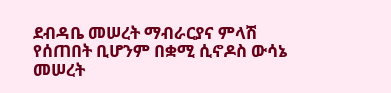ደብዳቤ መሠረት ማብራርያና ምላሽ የሰጠበት ቢሆንም በቋሚ ሲኖዶስ ውሳኔ መሠረት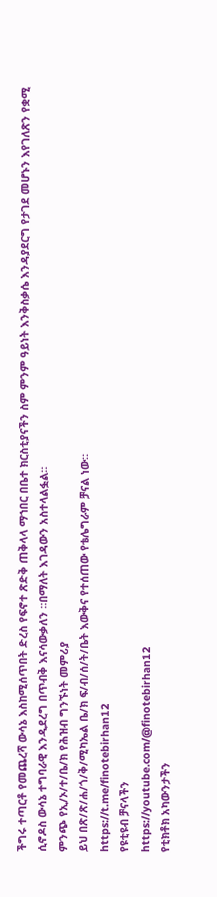ችግሩ ተጣርቶ የመጨረሻ ውሳኔ እስከሚሰጥበት ድረስ የፍኖተ ጽድቅ ጠቅላላ ማኀበር በቤተ ክርስቲያናችን ስም ምንም ዓይነት እንቅስቃሴ እንዳያደርግ የታገደ መሆኑን እየገለጽን የቋሚ ሲኖዶስ ውሳኔ ተግባራዊ እንዲደረግ በጥብቅ እናሳውቃለን ።በማለት እገዳውን አስተላልፏል።
ምንጭ የኢ/ኦ/ተ/ቤ/ክ የሕዝብ ግንኙነት መምሪያ
ይህ በጽ/ጽ/ሐ/ጎ/ቅ/ሚካኤል ቤ/ክ ፍ/ብ/ሰ/ት/ቤት እውቅና የተሰጠው የቴሌግራም ቻናል ነው።
https://t.me/finotebirhan12
የዩቲዩብ ቻናላችን
https://youtube.com/@finotebirhan12
የቲክቶክ አካውንታችን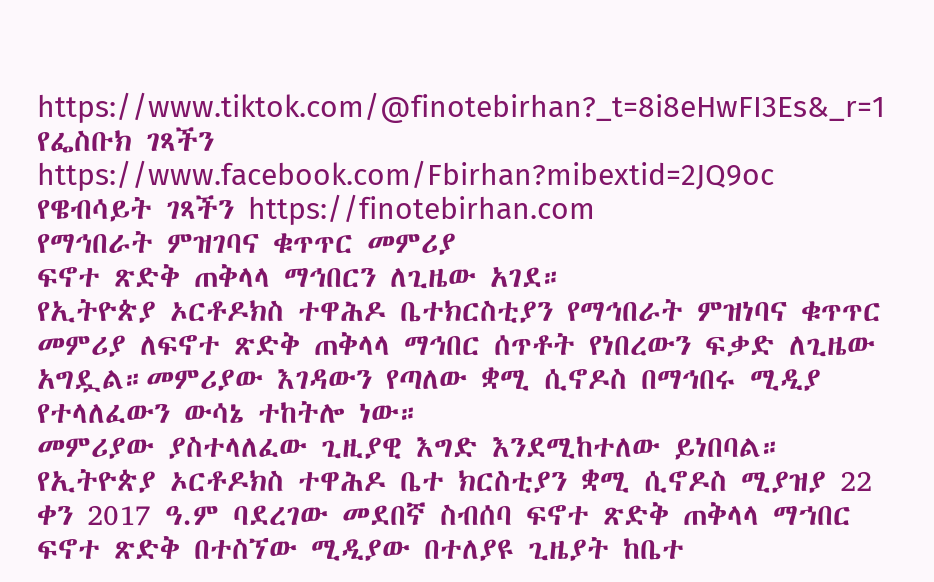https://www.tiktok.com/@finotebirhan?_t=8i8eHwFI3Es&_r=1
የፌስቡክ ገጻችን https://www.facebook.com/Fbirhan?mibextid=2JQ9oc
የዌብሳይት ገጻችን https://finotebirhan.com
የማኅበራት ምዝገባና ቁጥጥር መምሪያ
ፍኖተ ጽድቅ ጠቅላላ ማኅበርን ለጊዜው አገደ።
የኢትዮጵያ ኦርቶዶክስ ተዋሕዶ ቤተክርስቲያን የማኅበራት ምዝነባና ቁጥጥር መምሪያ ለፍኖተ ጽድቅ ጠቅላላ ማኅበር ሰጥቶት የነበረውን ፍቃድ ለጊዜው አግዷል።መምሪያው እገዳውን የጣለው ቋሚ ሲኖዶስ በማኅበሩ ሚዲያ የተላለፈውን ውሳኔ ተከትሎ ነው።
መምሪያው ያስተላለፈው ጊዚያዊ እግድ እንደሚከተለው ይነበባል።
የኢትዮጵያ ኦርቶዶክስ ተዋሕዶ ቤተ ክርስቲያን ቋሚ ሲኖዶስ ሚያዝያ 22 ቀን 2017 ዓ.ም ባደረገው መደበኛ ስብሰባ ፍኖተ ጽድቅ ጠቅላላ ማኀበር ፍኖተ ጽድቅ በተስኘው ሚዲያው በተለያዩ ጊዜያት ከቤተ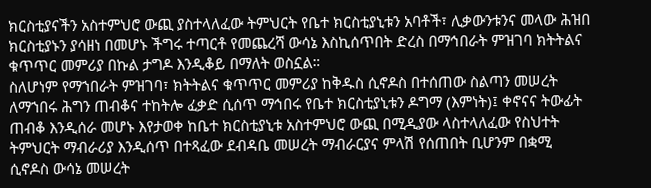ክርስቲያናችን አስተምህሮ ውጪ ያስተላለፈው ትምህርት የቤተ ክርስቲያኒቱን አባቶች፣ ሊቃውንቱንና መላው ሕዝበ ክርስቲያኑን ያሳዘነ በመሆኑ ችግሩ ተጣርቶ የመጨረሻ ውሳኔ እስኪሰጥበት ድረስ በማኅበራት ምዝገባ ክትትልና ቁጥጥር መምሪያ በኩል ታግዶ እንዲቆይ በማለት ወስኗል።
ስለሆነም የማኀበራት ምዝገባ፣ ክትትልና ቁጥጥር መምሪያ ከቅዱስ ሲኖዶስ በተሰጠው ስልጣን መሠረት ለማኀበሩ ሕግን ጠብቆና ተከትሎ ፈቃድ ሲሰጥ ማኅበሩ የቤተ ክርስቲያኒቱን ዶግማ (እምነት)፤ ቀኖናና ትውፊት ጠብቆ እንዲሰራ መሆኑ እየታወቀ ከቤተ ክርስቲያኒቱ አስተምህሮ ውጪ በሚዲያው ላስተላለፈው የስህተት ትምህርት ማብራሪያ እንዲሰጥ በተጻፈው ደብዳቤ መሠረት ማብራርያና ምላሽ የሰጠበት ቢሆንም በቋሚ ሲኖዶስ ውሳኔ መሠረት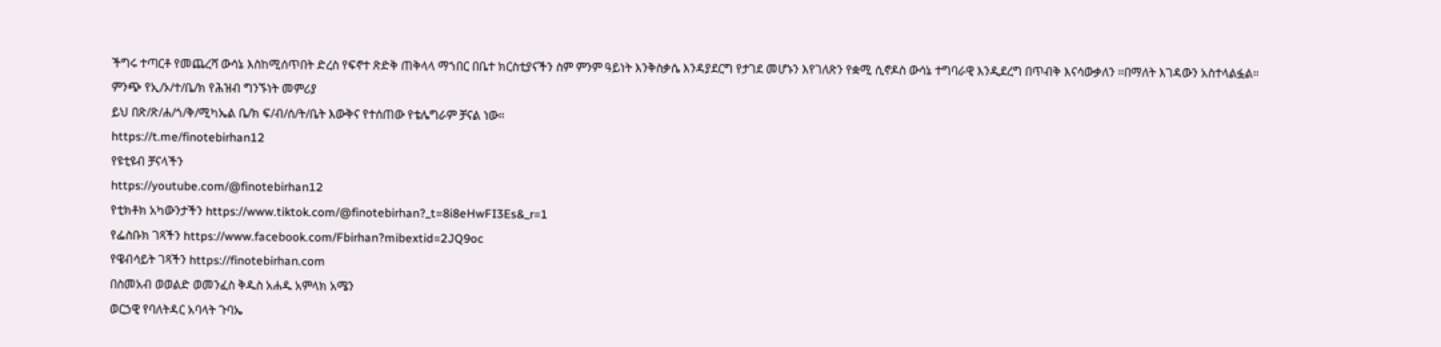ችግሩ ተጣርቶ የመጨረሻ ውሳኔ እስከሚሰጥበት ድረስ የፍኖተ ጽድቅ ጠቅላላ ማኀበር በቤተ ክርስቲያናችን ስም ምንም ዓይነት እንቅስቃሴ እንዳያደርግ የታገደ መሆኑን እየገለጽን የቋሚ ሲኖዶስ ውሳኔ ተግባራዊ እንዲደረግ በጥብቅ እናሳውቃለን ።በማለት እገዳውን አስተላልፏል።
ምንጭ የኢ/ኦ/ተ/ቤ/ክ የሕዝብ ግንኙነት መምሪያ
ይህ በጽ/ጽ/ሐ/ጎ/ቅ/ሚካኤል ቤ/ክ ፍ/ብ/ሰ/ት/ቤት እውቅና የተሰጠው የቴሌግራም ቻናል ነው።
https://t.me/finotebirhan12
የዩቲዩብ ቻናላችን
https://youtube.com/@finotebirhan12
የቲክቶክ አካውንታችን https://www.tiktok.com/@finotebirhan?_t=8i8eHwFI3Es&_r=1
የፌስቡክ ገጻችን https://www.facebook.com/Fbirhan?mibextid=2JQ9oc
የዌብሳይት ገጻችን https://finotebirhan.com
በስመአብ ወወልድ ወመንፈስ ቅዱስ አሐዱ አምላክ አሜን
ወርኃዊ የባለትዳር አባላት ጉባኤ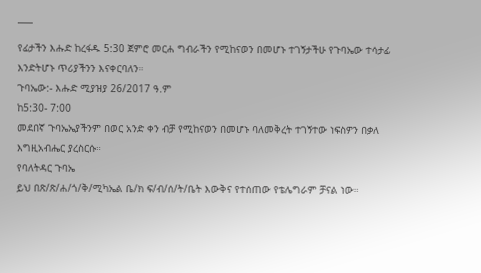¯¯¯
የፊታችን እሑድ ከረፋዱ 5:30 ጀምሮ መርሐ ግብራችን የሚከናወን በመሆኑ ተገኝታችሁ የጉባኤው ተሳታፊ እንድትሆኑ ጥሪያችንን እናቀርባለን።
ጉባኤው:- እሑድ ሚያዝያ 26/2017 ዓ.ም
ከ5:30- 7:00
መደበኛ ጉባኤኤያችንም በወር አንድ ቀን ብቻ የሚከናወን በመሆኑ ባለመቅረት ተገኝተው ነፍስዎን በቃለ እግዚአብሔር ያረስርሱ።
የባለትዳር ጉባኤ
ይህ በጽ/ጽ/ሐ/ጎ/ቅ/ሚካኤል ቤ/ክ ፍ/ብ/ሰ/ት/ቤት እውቅና የተሰጠው የቴሌግራም ቻናል ነው።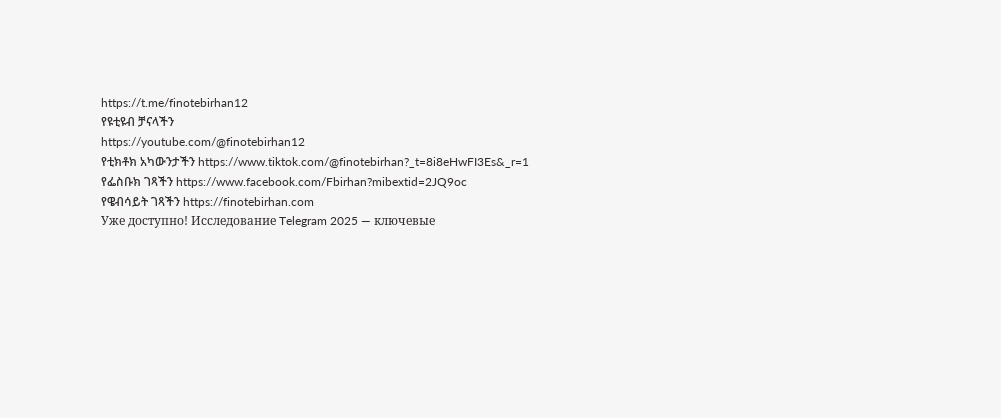https://t.me/finotebirhan12
የዩቲዩብ ቻናላችን
https://youtube.com/@finotebirhan12
የቲክቶክ አካውንታችን https://www.tiktok.com/@finotebirhan?_t=8i8eHwFI3Es&_r=1
የፌስቡክ ገጻችን https://www.facebook.com/Fbirhan?mibextid=2JQ9oc
የዌብሳይት ገጻችን https://finotebirhan.com
Уже доступно! Исследование Telegram 2025 — ключевые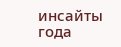инсайты года